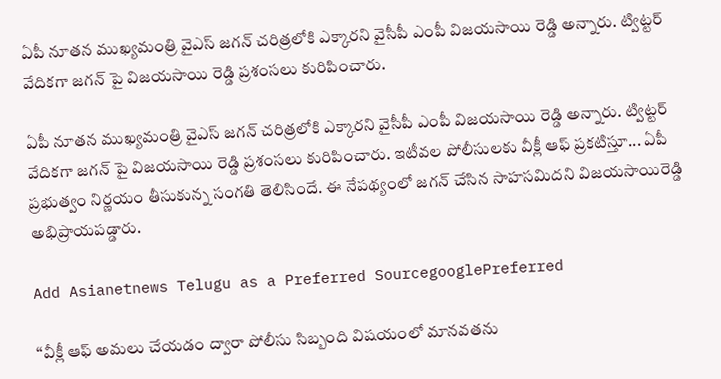ఏపీ నూతన ముఖ్యమంత్రి వైఎస్ జగన్ చరిత్రలోకి ఎక్కారని వైసీపీ ఎంపీ విజయసాయి రెడ్డి అన్నారు. ట్విట్టర్ వేదికగా జగన్ పై విజయసాయి రెడ్డి ప్రశంసలు కురిపించారు.

ఏపీ నూతన ముఖ్యమంత్రి వైఎస్ జగన్ చరిత్రలోకి ఎక్కారని వైసీపీ ఎంపీ విజయసాయి రెడ్డి అన్నారు. ట్విట్టర్ వేదికగా జగన్ పై విజయసాయి రెడ్డి ప్రశంసలు కురిపించారు. ఇటీవల పోలీసులకు వీక్లీ ఆఫ్ ప్రకటిస్తూ... ఏపీ ప్రభుత్వం నిర్ణయం తీసుకున్న సంగతి తెలిసిందే. ఈ నేపథ్యంలో జగన్ చేసిన సాహసమిదని విజయసాయిరెడ్డి అభిప్రాయపడ్డారు.

Add Asianetnews Telugu as a Preferred SourcegooglePreferred

‘‘వీక్లీ ఆఫ్ అమలు చేయడం ద్వారా పోలీసు సిబ్బంది విషయంలో మానవతను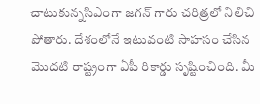చాటుకున్నసిఎంగా జగన్ గారు చరిత్రలో నిలిచి పోతారు. దేశంలోనే ఇటువంటి సాహసం చేసిన మొదటి రాష్ట్రంగా ఏపీ రికార్డు సృష్టించింది. మీ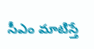సీఎం మాటిస్తే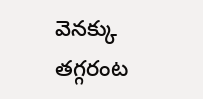వెనక్కు తగ్గరంట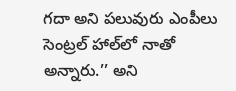గదా అని పలువురు ఎంపీలు సెంట్రల్ హాల్‌లో నాతో అన్నారు.’’ అని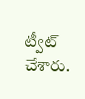ట్వీట్ చేశారు.